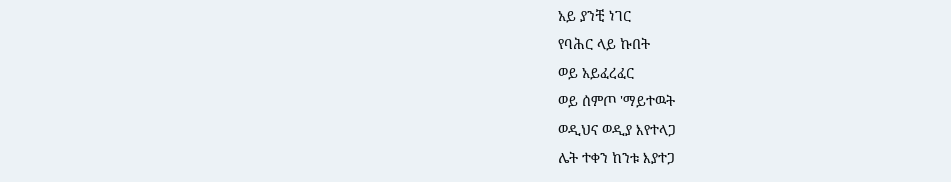አይ ያንቺ ነገር
የባሕር ላይ ኩበት
ወይ አይፈረፈር
ወይ ሰምጦ 'ማይተዉት
ወዲህና ወዲያ እየተላጋ
ሌት ተቀን ከንቱ እያተጋ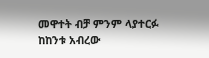መዋተት ብቻ ምንም ላያተርፉ
ከከንቱ አብረው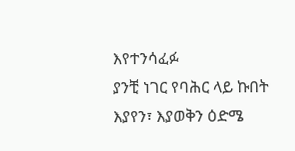እየተንሳፈፉ
ያንቺ ነገር የባሕር ላይ ኩበት
እያየን፣ እያወቅን ዕድሜ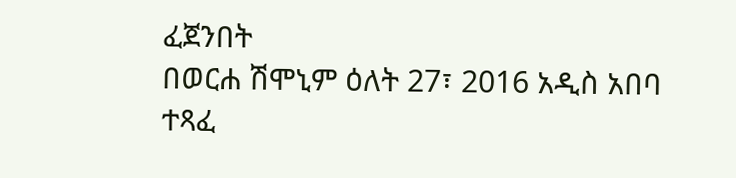ፈጀንበት
በወርሐ ሽሞኒም ዕለት 27፣ 2016 አዲስ አበባ ተጻፈ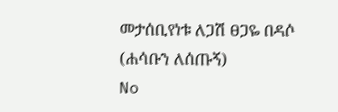መታሰቢየነቱ ለጋሽ ፀጋዬ በዳሶ (ሐሳቡን ለሰጡኝ)
No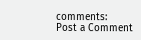comments:
Post a Comment